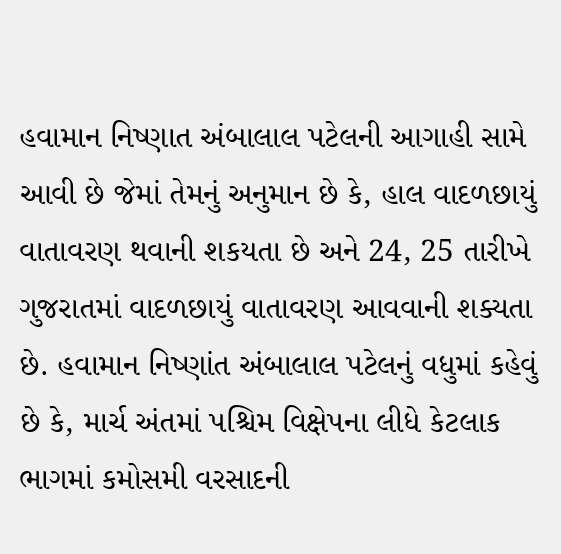હવામાન નિષ્ણાત અંબાલાલ પટેલની આગાહી સામે આવી છે જેમાં તેમનું અનુમાન છે કે, હાલ વાદળછાયું વાતાવરણ થવાની શકયતા છે અને 24, 25 તારીખે ગુજરાતમાં વાદળછાયું વાતાવરણ આવવાની શક્યતા છે. હવામાન નિષ્ણાંત અંબાલાલ પટેલનું વધુમાં કહેવું છે કે, માર્ચ અંતમાં પશ્ચિમ વિક્ષેપના લીધે કેટલાક ભાગમાં કમોસમી વરસાદની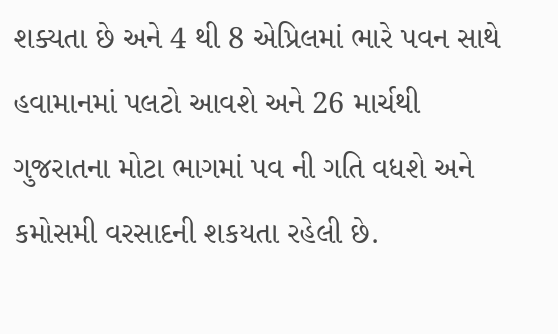શક્યતા છે અને 4 થી 8 એપ્રિલમાં ભારે પવન સાથે હવામાનમાં પલટો આવશે અને 26 માર્ચથી ગુજરાતના મોટા ભાગમાં પવ ની ગતિ વધશે અને કમોસમી વરસાદની શકયતા રહેલી છે.